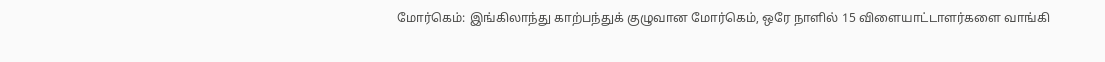மோர்கெம்: இங்கிலாந்து காற்பந்துக் குழுவான மோர்கெம், ஒரே நாளில் 15 விளையாட்டாளர்களை வாங்கி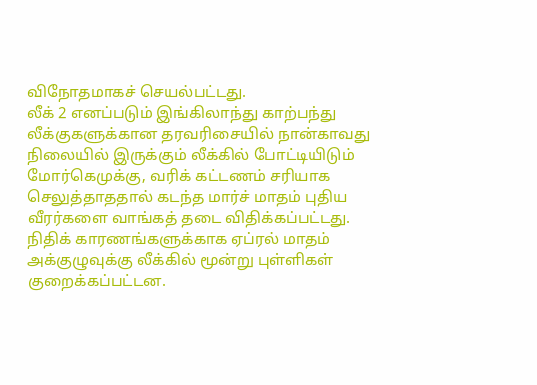விநோதமாகச் செயல்பட்டது.
லீக் 2 எனப்படும் இங்கிலாந்து காற்பந்து லீக்குகளுக்கான தரவரிசையில் நான்காவது நிலையில் இருக்கும் லீக்கில் போட்டியிடும் மோர்கெமுக்கு, வரிக் கட்டணம் சரியாக செலுத்தாததால் கடந்த மார்ச் மாதம் புதிய வீரர்களை வாங்கத் தடை விதிக்கப்பட்டது. நிதிக் காரணங்களுக்காக ஏப்ரல் மாதம் அக்குழுவுக்கு லீக்கில் மூன்று புள்ளிகள் குறைக்கப்பட்டன.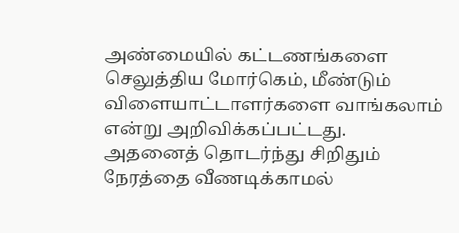அண்மையில் கட்டணங்களை செலுத்திய மோர்கெம், மீண்டும் விளையாட்டாளர்களை வாங்கலாம் என்று அறிவிக்கப்பட்டது. அதனைத் தொடர்ந்து சிறிதும் நேரத்தை வீணடிக்காமல்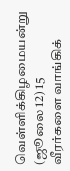வெள்ளிக்கிழமையன்று (ஜூலை 12) 15 வீரர்களை வாங்கிக்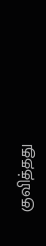குவித்தது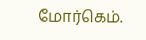மோர்கெம்.